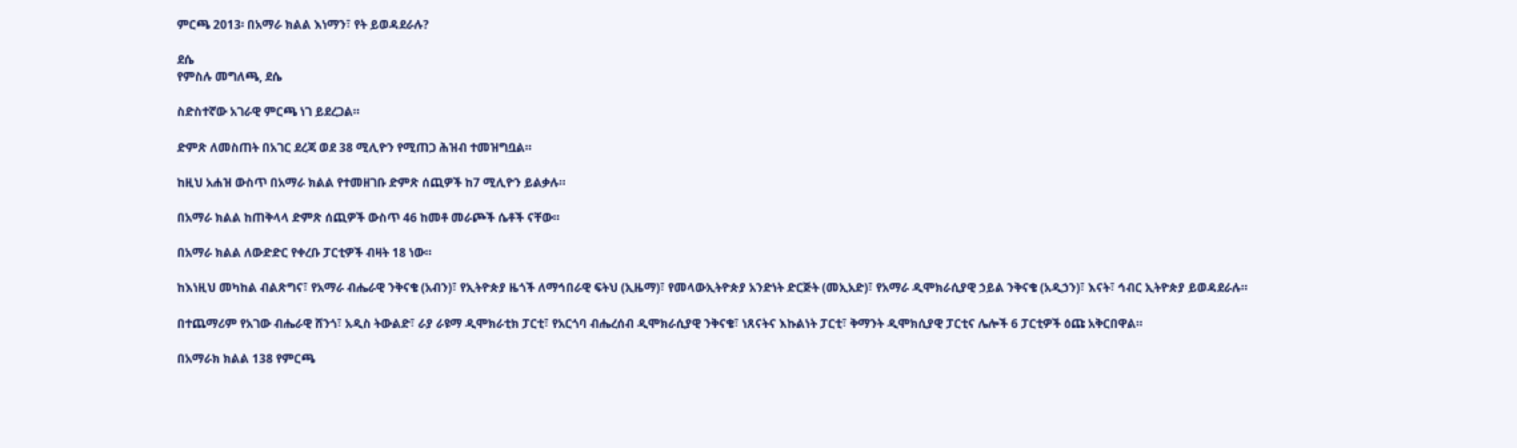ምርጫ 2013፡ በአማራ ክልል እነማን፣ የት ይወዳደራሉ?

ደሴ
የምስሉ መግለጫ, ደሴ

ስድስተኛው አገራዊ ምርጫ ነገ ይደረጋል።

ድምጽ ለመስጠት በአገር ደረጃ ወደ 38 ሚሊዮን የሚጠጋ ሕዝብ ተመዝግቧል።

ከዚህ አሐዝ ውስጥ በአማራ ክልል የተመዘገቡ ድምጽ ሰጪዎች ከ7 ሚሊዮን ይልቃሉ።

በአማራ ክልል ከጠቅላላ ድምጽ ሰጪዎች ውስጥ 46 ከመቶ መራጮች ሴቶች ናቸው።

በአማራ ክልል ለውድድር የቀረቡ ፓርቲዎች ብዛት 18 ነው።

ከእነዚህ መካከል ብልጽግና፣ የአማራ ብሔራዊ ንቅናቄ (አብን)፣ የኢትዮጵያ ዜጎች ለማኅበራዊ ፍትህ (ኢዜማ)፣ የመላውኢትዮጵያ አንድነት ድርጅት (መኢአድ)፣ የአማራ ዲሞክራሲያዊ ኃይል ንቅናቄ (አዲኃን)፣ እናት፣ ኅብር ኢትዮጵያ ይወዳደራሉ።

በተጨማሪም የአገው ብሔራዊ ሸንጎ፣ አዲስ ትውልድ፣ ራያ ራዩማ ዲሞክራቲክ ፓርቲ፣ የአርጎባ ብሔረሰብ ዲሞክራሲያዊ ንቅናቄ፣ ነጸናትና እኩልነት ፓርቲ፣ ቅማንት ዲሞክሲያዊ ፓርቲና ሌሎች 6 ፓርቲዎች ዕጩ አቅርበዋል።

በአማራክ ክልል 138 የምርጫ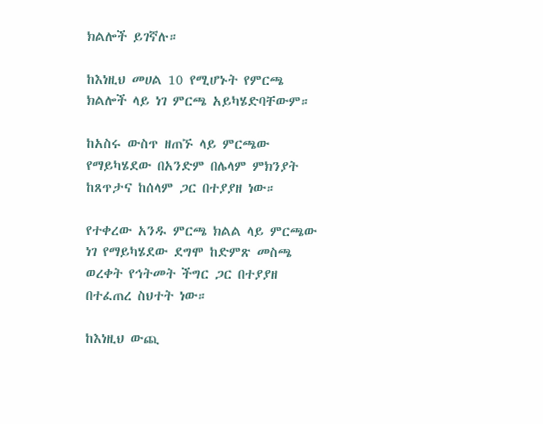ክልሎች ይገኛሉ።

ከእነዚህ መሀል 10 የሚሆኑት የምርጫ ክልሎች ላይ ነገ ምርጫ አይካሄድባቸውም።

ከአስሩ ውስጥ ዘጠኙ ላይ ምርጫው የማይካሄደው በአንድም በሌላም ምክንያት ከጸጥታና ከሰላም ጋር በተያያዘ ነው።

የተቀረው አንዱ ምርጫ ክልል ላይ ምርጫው ነገ የማይካሄደው ደግሞ ከድምጽ መስጫ ወረቀት የኅትመት ችግር ጋር በተያያዘ በተፈጠረ ስህተት ነው።

ከእነዚህ ውጪ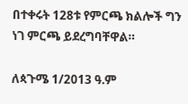በተቀሩት 128ቱ የምርጫ ክልሎች ግን ነገ ምርጫ ይደረግባቸዋል።

ለጳጉሜ 1/2013 ዓ.ም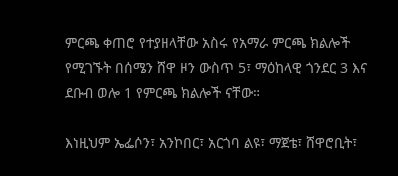ምርጫ ቀጠሮ የተያዘላቸው አስሩ የአማራ ምርጫ ክልሎች የሚገኙት በሰሜን ሸዋ ዞን ውስጥ 5፣ ማዕከላዊ ጎንደር 3 እና ደቡብ ወሎ 1 የምርጫ ክልሎች ናቸው።

እነዚህም ኤፌሶን፣ አንኮበር፣ አርጎባ ልዩ፣ ማጀቴ፣ ሸዋሮቢት፣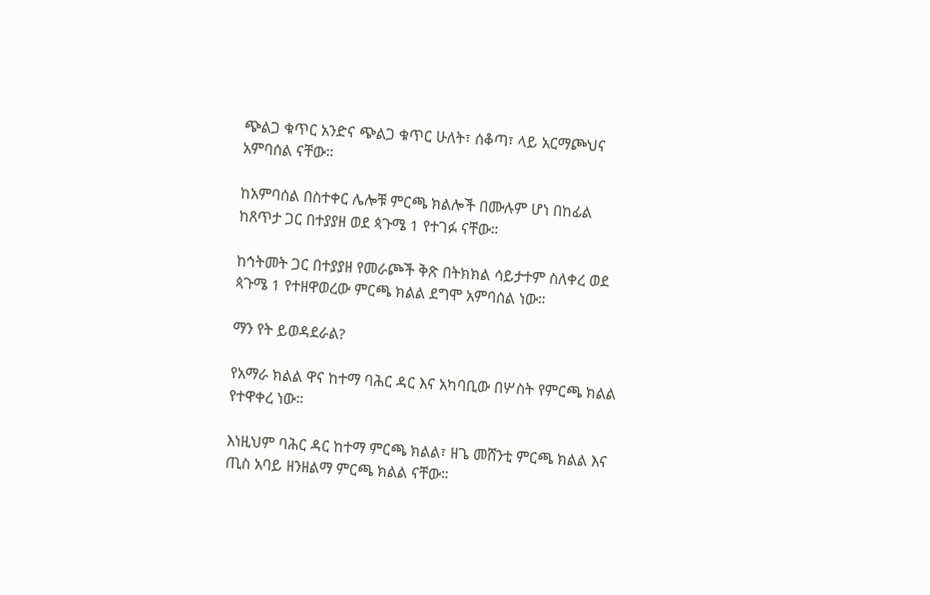ጭልጋ ቁጥር አንድና ጭልጋ ቁጥር ሁለት፣ ሰቆጣ፣ ላይ አርማጮህና አምባሰል ናቸው።

ከአምባሰል በስተቀር ሌሎቹ ምርጫ ክልሎች በሙሉም ሆነ በከፊል ከጸጥታ ጋር በተያያዘ ወደ ጳጉሜ 1 የተገፉ ናቸው።

ከኅትመት ጋር በተያያዘ የመራጮች ቅጽ በትክክል ሳይታተም ስለቀረ ወደ ጳጉሜ 1 የተዘዋወረው ምርጫ ክልል ደግሞ አምባሰል ነው።

ማን የት ይወዳደራል?

የአማራ ክልል ዋና ከተማ ባሕር ዳር እና አካባቢው በሦስት የምርጫ ክልል የተዋቀረ ነው።

እነዚህም ባሕር ዳር ከተማ ምርጫ ክልል፣ ዘጌ መሸንቲ ምርጫ ክልል እና ጢስ አባይ ዘንዘልማ ምርጫ ክልል ናቸው።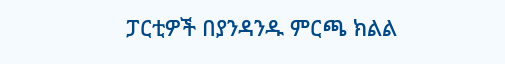ፓርቲዎች በያንዳንዱ ምርጫ ክልል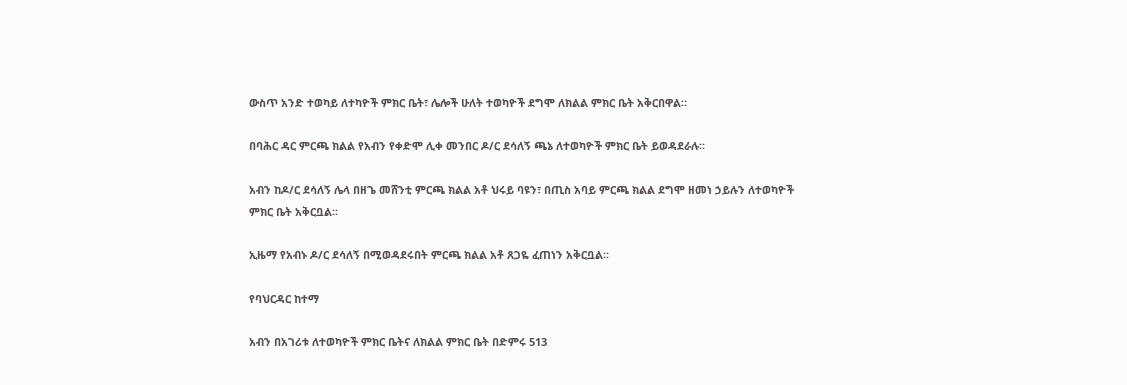ውስጥ አንድ ተወካይ ለተካዮች ምክር ቤት፣ ሌሎች ሁለት ተወካዮች ደግሞ ለክልል ምክር ቤት አቅርበዋል።

በባሕር ዳር ምርጫ ክልል የአብን የቀድሞ ሊቀ መንበር ዶ/ር ደሳለኝ ጫኔ ለተወካዮች ምክር ቤት ይወዳደራሉ።

አብን ከዶ/ር ደሳለኝ ሌላ በዘጌ መሸንቲ ምርጫ ክልል አቶ ህሩይ ባዩን፣ በጢስ አባይ ምርጫ ክልል ደግሞ ዘመነ ኃይሉን ለተወካዮች ምክር ቤት አቅርቧል።

ኢዜማ የአብኑ ዶ/ር ደሳለኝ በሚወዳደሩበት ምርጫ ክልል አቶ ጸጋዬ ፈጠነን አቅርቧል።

የባህርዳር ከተማ

አብን በአገሪቱ ለተወካዮች ምክር ቤትና ለክልል ምክር ቤት በድምሩ 513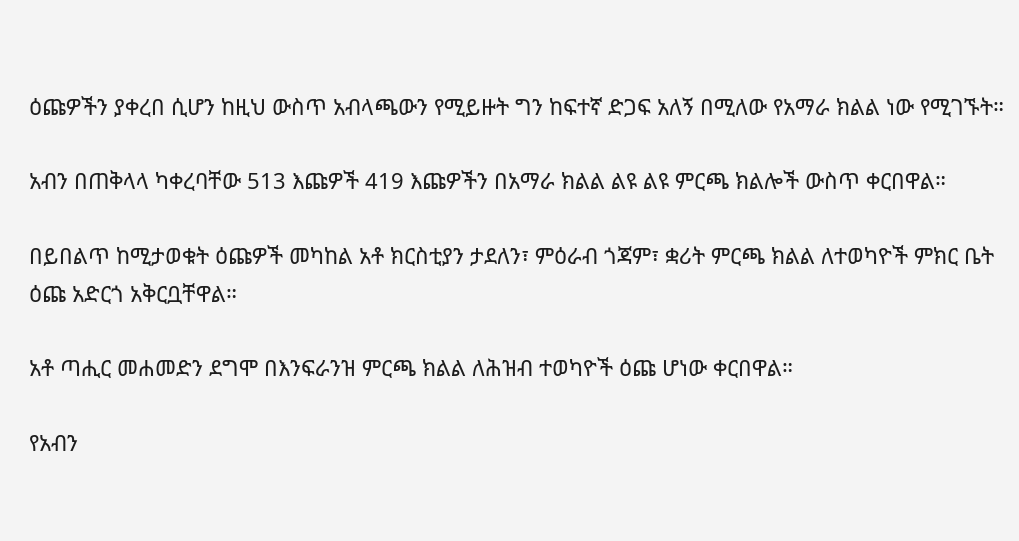ዕጩዎችን ያቀረበ ሲሆን ከዚህ ውስጥ አብላጫውን የሚይዙት ግን ከፍተኛ ድጋፍ አለኝ በሚለው የአማራ ክልል ነው የሚገኙት።

አብን በጠቅላላ ካቀረባቸው 513 እጩዎች 419 እጩዎችን በአማራ ክልል ልዩ ልዩ ምርጫ ክልሎች ውስጥ ቀርበዋል።

በይበልጥ ከሚታወቁት ዕጩዎች መካከል አቶ ክርስቲያን ታደለን፣ ምዕራብ ጎጃም፣ ቋሪት ምርጫ ክልል ለተወካዮች ምክር ቤት ዕጩ አድርጎ አቅርቧቸዋል።

አቶ ጣሒር መሐመድን ደግሞ በእንፍራንዝ ምርጫ ክልል ለሕዝብ ተወካዮች ዕጩ ሆነው ቀርበዋል።

የአብን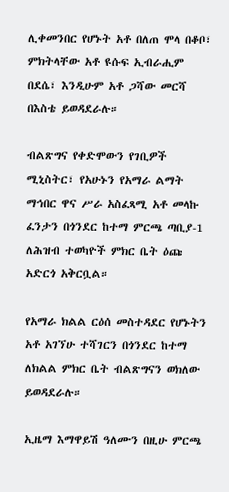ሊቀመንበር የሆኑት አቶ በለጠ ሞላ በቆቦ፣ ምክትላቸው አቶ ዩሱፍ ኢብራሒም በደሴ፣ እንዲሁም አቶ ጋሻው መርሻ በእስቴ ይወዳደራሉ።

ብልጽግና የቀድሞውን የገቢዎች ሚኒስትር፣ የአሁኑን የአማራ ልማት ማኅበር ዋና ሥራ አስፈጻሚ አቶ መላኩ ፈንታን በጎንደር ከተማ ምርጫ ጣቢያ-1 ለሕዝብ ተወካዮች ምክር ቤት ዕጩ አድርጎ አቅርቧል።

የአማራ ክልል ርዕሰ መስተዳደር የሆኑትን አቶ አገኘሁ ተሻገርን በጎንደር ከተማ ለክልል ምክር ቤት ብልጽግናን ወክለው ይወዳደራሉ።

ኢዜማ እማዋይሽ ዓለሙን በዚሁ ምርጫ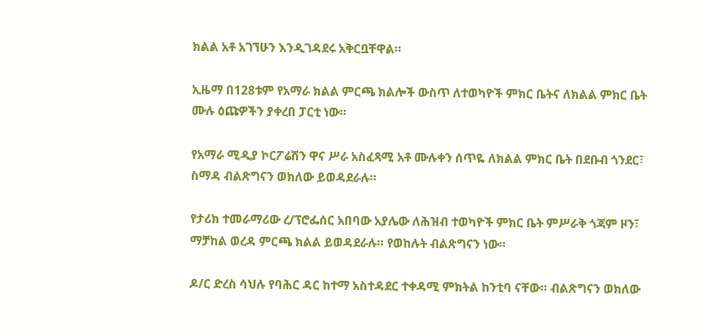ክልል አቶ አገኘሁን እንዲገዳደሩ አቅርቧቸዋል።

ኢዜማ በ128ቱም የአማራ ክልል ምርጫ ክልሎች ውስጥ ለተወካዮች ምክር ቤትና ለክልል ምክር ቤት ሙሉ ዕጩዎችን ያቀረበ ፓርቲ ነው።

የአማራ ሚዲያ ኮርፖሬሽን ዋና ሥራ አስፈጻሚ አቶ ሙሉቀን ሰጥዬ ለክልል ምክር ቤት በደቡብ ጎንደር፣ ስማዳ ብልጽግናን ወክለው ይወዳደራሉ።

የታሪክ ተመራማሪው ረ/ፕሮፌሰር አበባው አያሌው ለሕዝብ ተወካዮች ምክር ቤት ምሥራቅ ጎጃም ዞን፣ ማቻከል ወረዳ ምርጫ ክልል ይወዳደራሉ። የወከሉት ብልጽግናን ነው።

ዶ/ር ድረስ ሳህሉ የባሕር ዳር ከተማ አስተዳደር ተቀዳሚ ምክትል ከንቲባ ናቸው። ብልጽግናን ወክለው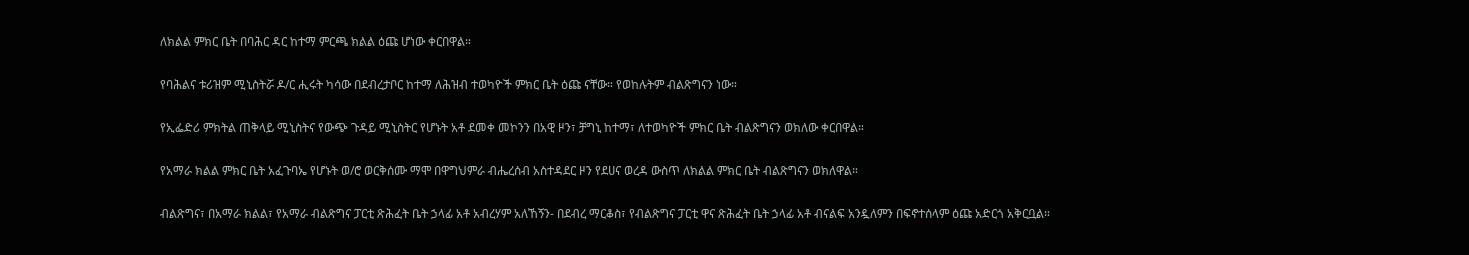ለክልል ምክር ቤት በባሕር ዳር ከተማ ምርጫ ክልል ዕጩ ሆነው ቀርበዋል።

የባሕልና ቱሪዝም ሚኒስትሯ ዶ/ር ሒሩት ካሳው በደብረታቦር ከተማ ለሕዝብ ተወካዮች ምክር ቤት ዕጩ ናቸው። የወከሉትም ብልጽግናን ነው።

የኢፌድሪ ምክትል ጠቅላይ ሚኒስትና የውጭ ጉዳይ ሚኒስትር የሆኑት አቶ ደመቀ መኮንን በአዊ ዞን፣ ቻግኒ ከተማ፣ ለተወካዮች ምክር ቤት ብልጽግናን ወክለው ቀርበዋል።

የአማራ ክልል ምክር ቤት አፈጉባኤ የሆኑት ወ/ሮ ወርቅሰሙ ማሞ በዋግህምራ ብሔረሰብ አስተዳደር ዞን የደሀና ወረዳ ውስጥ ለክልል ምክር ቤት ብልጽግናን ወክለዋል።

ብልጽግና፣ በአማራ ክልል፣ የአማራ ብልጽግና ፓርቲ ጽሕፈት ቤት ኃላፊ አቶ አብረሃም አለኸኝን- በደብረ ማርቆስ፣ የብልጽግና ፓርቲ ዋና ጽሕፈት ቤት ኃላፊ አቶ ብናልፍ አንዷለምን በፍኖተሰላም ዕጩ አድርጎ አቅርቧል።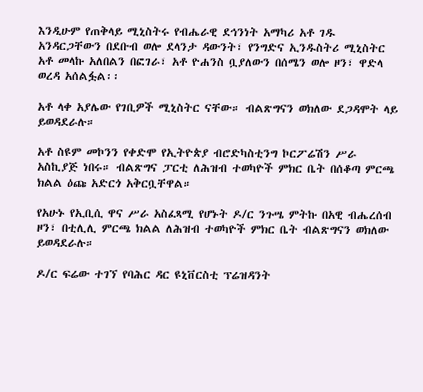እንዲሁም የጠቅላይ ሚኒስትሩ የብሔራዊ ደኅንነት አማካሪ አቶ ገዱ አንዳርጋቸውን በደቡብ ወሎ ደላንታ ዳውንት፣ የንግድና ኢንዱስትሪ ሚኒስትር አቶ መላኩ አለበልን በፎገራ፣ አቶ ዮሐንስ ቧያለውን በሰሜን ወሎ ዞን፣ ዋድላ ወረዳ አሰልፏል፡፡

አቶ ላቀ አያሌው የገቢዎች ሚኒስትር ናቸው። ብልጽግናን ወክለው ደጋዳሞት ላይ ይወዳደራሉ።

አቶ ስዩም መኮንን የቀድሞ የኢትዮጵያ ብሮድካስቲንግ ኮርፖሬሽን ሥራ አስኪያጅ ነበሩ። ብልጽግና ፓርቲ ለሕዝብ ተወካዮች ምክር ቤት በሰቆጣ ምርጫ ክልል ዕጩ አድርጎ አቅርቧቸዋል።

የአሁኑ የኢቢሲ ዋና ሥራ አስፈጻሚ የሆኑት ዶ/ር ንጉሤ ምትኩ በአዊ ብሔረሰብ ዞን፣ በቲሊሊ ምርጫ ክልል ለሕዝብ ተወካዮች ምክር ቤት ብልጽግናን ወክለው ይወዳደራሉ።

ዶ/ር ፍሬው ተገኘ የባሕር ዳር ዩኒቨርስቲ ፕሬዝዳንት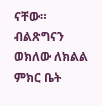ናቸው። ብልጽግናን ወክለው ለክልል ምክር ቤት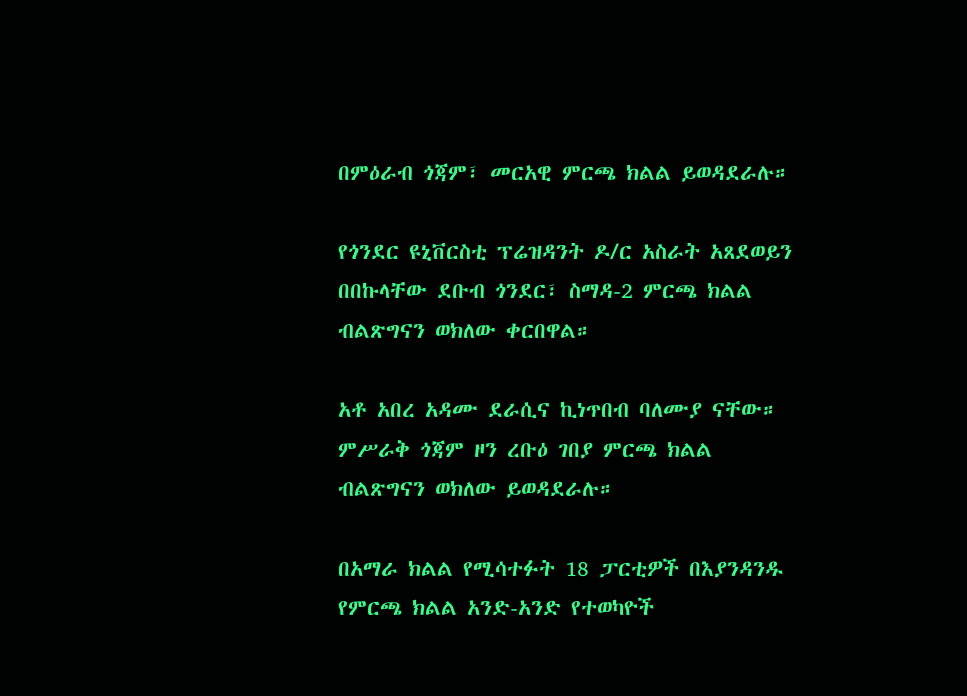በምዕራብ ጎጃም፣ መርአዊ ምርጫ ክልል ይወዳደራሉ።

የጎንደር ዩኒቨርስቲ ፕሬዝዳንት ዶ/ር አስራት አጸደወይን በበኩላቸው ደቡብ ጎንደር፣ ስማዳ-2 ምርጫ ክልል ብልጽግናን ወክለው ቀርበዋል።

አቶ አበረ አዳሙ ደራሲና ኪነጥበብ ባለሙያ ናቸው። ምሥራቅ ጎጃም ዞን ረቡዕ ገበያ ምርጫ ክልል ብልጽግናን ወክለው ይወዳደራሉ።

በአማራ ክልል የሚሳተፉት 18 ፓርቲዎች በእያንዳንዱ የምርጫ ክልል አንድ-አንድ የተወካዮች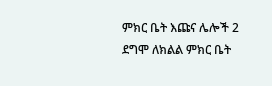ምክር ቤት እጩና ሌሎች 2 ደግሞ ለክልል ምክር ቤት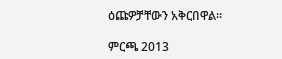ዕጩዎቻቸውን አቅርበዋል።

ምርጫ 2013